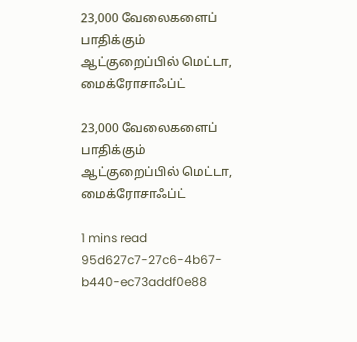23,000 வேலைகளைப் பாதிக்கும் ஆட்குறைப்பில் மெட்டா, மைக்ரோசாஃப்ட்

23,000 வேலைகளைப் பாதிக்கும் ஆட்குறைப்பில் மெட்டா, மைக்ரோசாஃப்ட்

1 mins read
95d627c7-27c6-4b67-b440-ec73addf0e88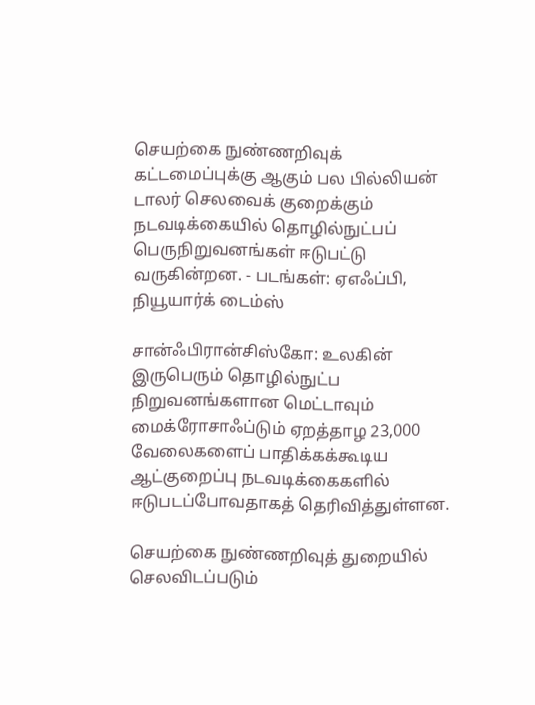செயற்கை நுண்ணறிவுக் கட்டமைப்புக்கு ஆகும் பல பில்லியன் டாலர் செலவைக் குறைக்கும் நடவடிக்கையில் தொழில்நுட்பப் பெருநிறுவனங்கள் ஈடுபட்டு வருகின்றன. - படங்கள்: ஏஎஃப்பி, நியூயார்க் டைம்ஸ்

சான்ஃபிரான்சிஸ்கோ: உலகின் இருபெரும் தொழில்நுட்ப நிறுவனங்களான மெட்டாவும் மைக்ரோசாஃப்டும் ஏறத்தாழ 23,000 வேலைகளைப் பாதிக்கக்கூடிய ஆட்குறைப்பு நடவடிக்கைகளில் ஈடுபடப்போவதாகத் தெரிவித்துள்ளன.

செயற்கை நுண்ணறிவுத் துறையில் செலவிடப்படும்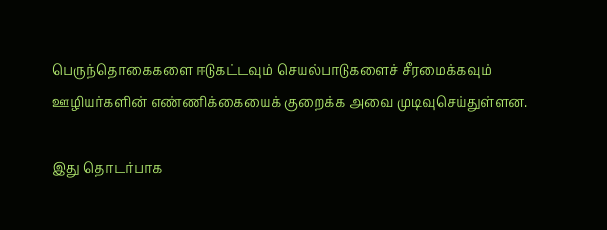பெருந்தொகைகளை ஈடுகட்டவும் செயல்பாடுகளைச் சீரமைக்கவும் ஊழியர்களின் எண்ணிக்கையைக் குறைக்க அவை முடிவுசெய்துள்ளன.

இது தொடர்பாக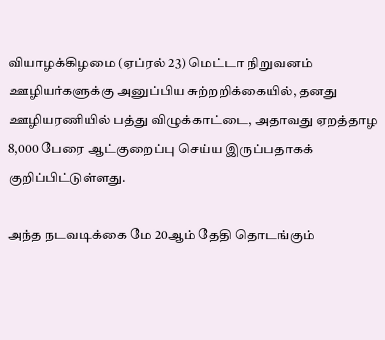வியாழக்கிழமை (ஏப்ரல் 23) மெட்டா நிறுவனம் ஊழியர்களுக்கு அனுப்பிய சுற்றறிக்கையில், தனது ஊழியரணியில் பத்து விழுக்காட்டை, அதாவது ஏறத்தாழ 8,000 பேரை ஆட்குறைப்பு செய்ய இருப்பதாகக் குறிப்பிட்டுள்ளது.

அந்த நடவடிக்கை மே 20ஆம் தேதி தொடங்கும்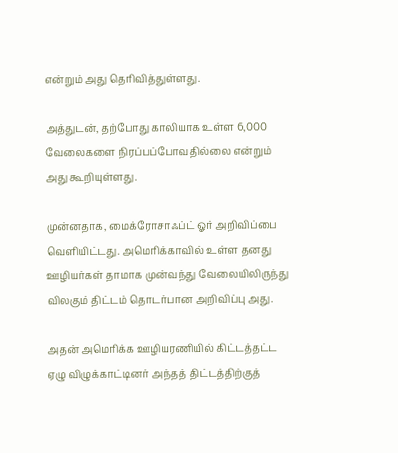என்றும் அது தெரிவித்துள்ளது.

அத்துடன், தற்போது காலியாக உள்ள 6,000 வேலைகளை நிரப்பப்போவதில்லை என்றும் அது கூறியுள்ளது.

முன்னதாக, மைக்ரோசாஃப்ட் ஓர் அறிவிப்பை வெளியிட்டது. அமெரிக்காவில் உள்ள தனது ஊழியர்கள் தாமாக முன்வந்து வேலையிலிருந்து விலகும் திட்டம் தொடர்பான அறிவிப்பு அது.

அதன் அமெரிக்க ஊழியரணியில் கிட்டத்தட்ட ஏழு விழுக்காட்டினர் அந்தத் திட்டத்திற்குத்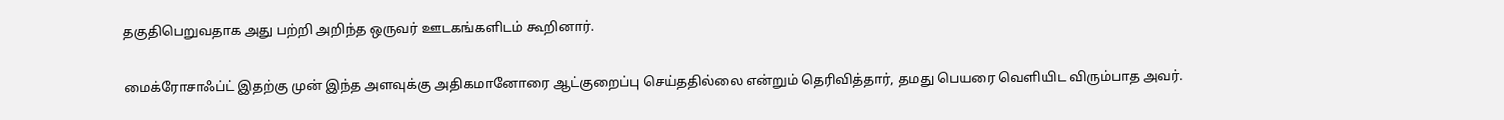தகுதிபெறுவதாக அது பற்றி அறிந்த ஒருவர் ஊடகங்களிடம் கூறினார்.

மைக்ரோசாஃப்ட் இதற்கு முன் இந்த அளவுக்கு அதிகமானோரை ஆட்குறைப்பு செய்ததில்லை என்றும் தெரிவித்தார், தமது பெயரை வெளியிட விரும்பாத அவர்.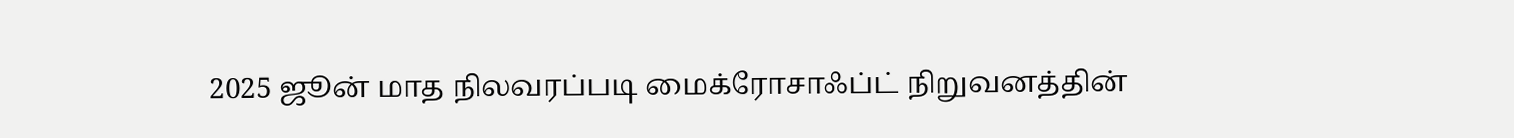2025 ஜூன் மாத நிலவரப்படி மைக்ரோசாஃப்ட் நிறுவனத்தின்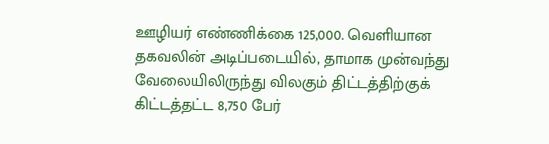ஊழியர் எண்ணிக்கை 125,000. வெளியான தகவலின் அடிப்படையில், தாமாக முன்வந்து வேலையிலிருந்து விலகும் திட்டத்திற்குக் கிட்டத்தட்ட 8,750 பேர்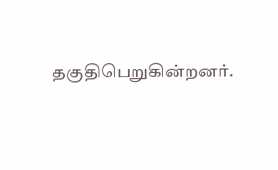தகுதிபெறுகின்றனர்.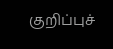குறிப்புச்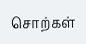சொற்கள்